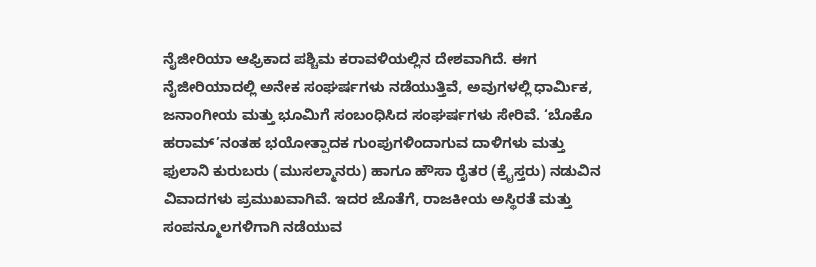ನೈಜೀರಿಯಾ ಆಫ್ರಿಕಾದ ಪಶ್ಚಿಮ ಕರಾವಳಿಯಲ್ಲಿನ ದೇಶವಾಗಿದೆ. ಈಗ ನೈಜೀರಿಯಾದಲ್ಲಿ ಅನೇಕ ಸಂಘರ್ಷಗಳು ನಡೆಯುತ್ತಿವೆ, ಅವುಗಳಲ್ಲಿ ಧಾರ್ಮಿಕ, ಜನಾಂಗೀಯ ಮತ್ತು ಭೂಮಿಗೆ ಸಂಬಂಧಿಸಿದ ಸಂಘರ್ಷಗಳು ಸೇರಿವೆ. ‘ಬೊಕೊ ಹರಾಮ್’ನಂತಹ ಭಯೋತ್ಪಾದಕ ಗುಂಪುಗಳಿಂದಾಗುವ ದಾಳಿಗಳು ಮತ್ತು ಫುಲಾನಿ ಕುರುಬರು (ಮುಸಲ್ಮಾನರು) ಹಾಗೂ ಹೌಸಾ ರೈತರ (ಕ್ರೈಸ್ತರು) ನಡುವಿನ ವಿವಾದಗಳು ಪ್ರಮುಖವಾಗಿವೆ. ಇದರ ಜೊತೆಗೆ, ರಾಜಕೀಯ ಅಸ್ಥಿರತೆ ಮತ್ತು ಸಂಪನ್ಮೂಲಗಳಿಗಾಗಿ ನಡೆಯುವ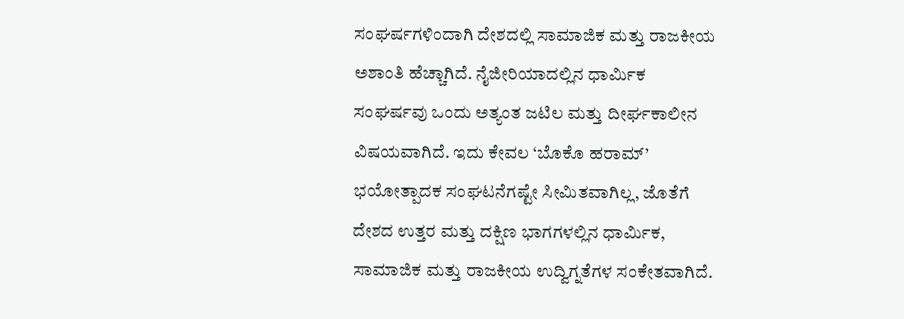ಸಂಘರ್ಷಗಳಿಂದಾಗಿ ದೇಶದಲ್ಲಿ ಸಾಮಾಜಿಕ ಮತ್ತು ರಾಜಕೀಯ ಅಶಾಂತಿ ಹೆಚ್ಚಾಗಿದೆ. ನೈಜೀರಿಯಾದಲ್ಲಿನ ಧಾರ್ಮಿಕ ಸಂಘರ್ಷವು ಒಂದು ಅತ್ಯಂತ ಜಟಿಲ ಮತ್ತು ದೀರ್ಘಕಾಲೀನ ವಿಷಯವಾಗಿದೆ. ಇದು ಕೇವಲ ‘ಬೊಕೊ ಹರಾಮ್’ ಭಯೋತ್ಪಾದಕ ಸಂಘಟನೆಗಷ್ಟೇ ಸೀಮಿತವಾಗಿಲ್ಲ, ಜೊತೆಗೆ ದೇಶದ ಉತ್ತರ ಮತ್ತು ದಕ್ಷಿಣ ಭಾಗಗಳಲ್ಲಿನ ಧಾರ್ಮಿಕ, ಸಾಮಾಜಿಕ ಮತ್ತು ರಾಜಕೀಯ ಉದ್ವಿಗ್ನತೆಗಳ ಸಂಕೇತವಾಗಿದೆ.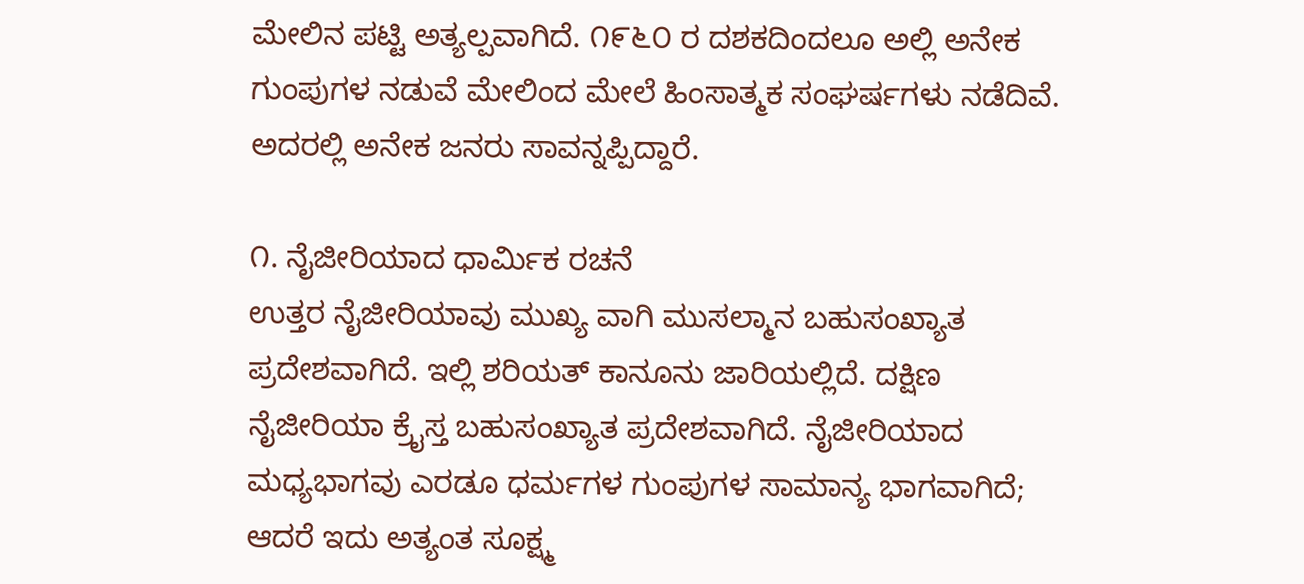ಮೇಲಿನ ಪಟ್ಟಿ ಅತ್ಯಲ್ಪವಾಗಿದೆ. ೧೯೬೦ ರ ದಶಕದಿಂದಲೂ ಅಲ್ಲಿ ಅನೇಕ ಗುಂಪುಗಳ ನಡುವೆ ಮೇಲಿಂದ ಮೇಲೆ ಹಿಂಸಾತ್ಮಕ ಸಂಘರ್ಷಗಳು ನಡೆದಿವೆ. ಅದರಲ್ಲಿ ಅನೇಕ ಜನರು ಸಾವನ್ನಪ್ಪಿದ್ದಾರೆ.

೧. ನೈಜೀರಿಯಾದ ಧಾರ್ಮಿಕ ರಚನೆ
ಉತ್ತರ ನೈಜೀರಿಯಾವು ಮುಖ್ಯ ವಾಗಿ ಮುಸಲ್ಮಾನ ಬಹುಸಂಖ್ಯಾತ ಪ್ರದೇಶವಾಗಿದೆ. ಇಲ್ಲಿ ಶರಿಯತ್ ಕಾನೂನು ಜಾರಿಯಲ್ಲಿದೆ. ದಕ್ಷಿಣ ನೈಜೀರಿಯಾ ಕ್ರೈಸ್ತ ಬಹುಸಂಖ್ಯಾತ ಪ್ರದೇಶವಾಗಿದೆ. ನೈಜೀರಿಯಾದ ಮಧ್ಯಭಾಗವು ಎರಡೂ ಧರ್ಮಗಳ ಗುಂಪುಗಳ ಸಾಮಾನ್ಯ ಭಾಗವಾಗಿದೆ; ಆದರೆ ಇದು ಅತ್ಯಂತ ಸೂಕ್ಷ್ಮ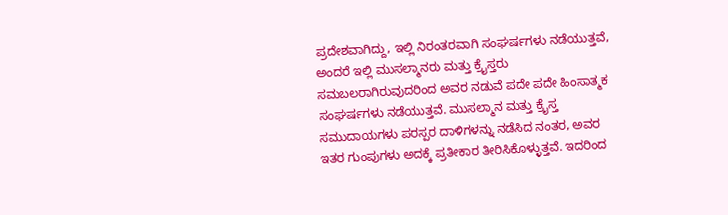ಪ್ರದೇಶವಾಗಿದ್ದು, ಇಲ್ಲಿ ನಿರಂತರವಾಗಿ ಸಂಘರ್ಷಗಳು ನಡೆಯುತ್ತವೆ, ಅಂದರೆ ಇಲ್ಲಿ ಮುಸಲ್ಮಾನರು ಮತ್ತು ಕ್ರೈಸ್ತರು ಸಮಬಲರಾಗಿರುವುದರಿಂದ ಅವರ ನಡುವೆ ಪದೇ ಪದೇ ಹಿಂಸಾತ್ಮಕ ಸಂಘರ್ಷಗಳು ನಡೆಯುತ್ತವೆ. ಮುಸಲ್ಮಾನ ಮತ್ತು ಕ್ರೈಸ್ತ ಸಮುದಾಯಗಳು ಪರಸ್ಪರ ದಾಳಿಗಳನ್ನು ನಡೆಸಿದ ನಂತರ, ಅವರ ಇತರ ಗುಂಪುಗಳು ಅದಕ್ಕೆ ಪ್ರತೀಕಾರ ತೀರಿಸಿಕೊಳ್ಳುತ್ತವೆ. ಇದರಿಂದ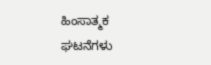ಹಿಂಸಾತ್ಮಕ ಘಟನೆಗಳು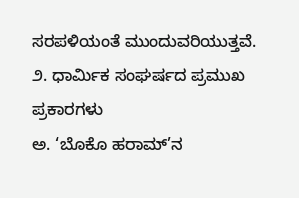ಸರಪಳಿಯಂತೆ ಮುಂದುವರಿಯುತ್ತವೆ.
೨. ಧಾರ್ಮಿಕ ಸಂಘರ್ಷದ ಪ್ರಮುಖ ಪ್ರಕಾರಗಳು
ಅ. ‘ಬೊಕೊ ಹರಾಮ್’ನ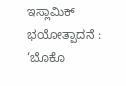ಇಸ್ಲಾಮಿಕ್ ಭಯೋತ್ಪಾದನೆ : ‘ಬೊಕೊ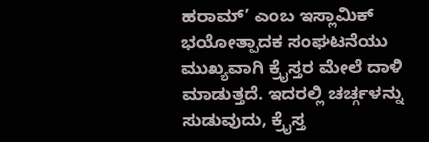ಹರಾಮ್’ ಎಂಬ ಇಸ್ಲಾಮಿಕ್ ಭಯೋತ್ಪಾದಕ ಸಂಘಟನೆಯು ಮುಖ್ಯವಾಗಿ ಕ್ರೈಸ್ತರ ಮೇಲೆ ದಾಳಿ ಮಾಡುತ್ತದೆ. ಇದರಲ್ಲಿ ಚರ್ಚ್ಗಳನ್ನು ಸುಡುವುದು, ಕ್ರೈಸ್ತ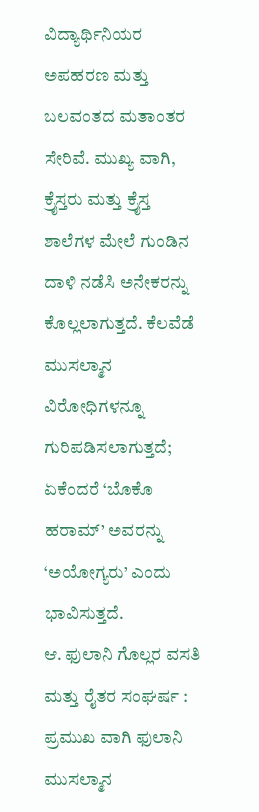ವಿದ್ಯಾರ್ಥಿನಿಯರ ಅಪಹರಣ ಮತ್ತು ಬಲವಂತದ ಮತಾಂತರ ಸೇರಿವೆ. ಮುಖ್ಯ ವಾಗಿ, ಕ್ರೈಸ್ತರು ಮತ್ತು ಕ್ರೈಸ್ತ ಶಾಲೆಗಳ ಮೇಲೆ ಗುಂಡಿನ ದಾಳಿ ನಡೆಸಿ ಅನೇಕರನ್ನು ಕೊಲ್ಲಲಾಗುತ್ತದೆ. ಕೆಲವೆಡೆ ಮುಸಲ್ಮಾನ ವಿರೋಧಿಗಳನ್ನೂ ಗುರಿಪಡಿಸಲಾಗುತ್ತದೆ; ಏಕೆಂದರೆ ‘ಬೊಕೊ ಹರಾಮ್’ ಅವರನ್ನು ‘ಅಯೋಗ್ಯರು’ ಎಂದು ಭಾವಿಸುತ್ತದೆ.
ಆ. ಫುಲಾನಿ ಗೊಲ್ಲರ ವಸತಿ ಮತ್ತು ರೈತರ ಸಂಘರ್ಷ : ಪ್ರಮುಖ ವಾಗಿ ಫುಲಾನಿ ಮುಸಲ್ಮಾನ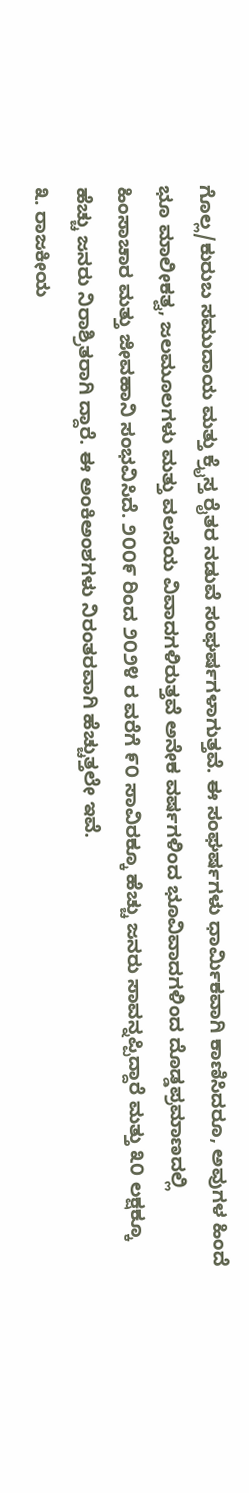ಗೊಲ್ಲ/ಕುರುಬ ಸಮುದಾಯ ಮತ್ತು ಕ್ರೈಸ್ತ ರೈತರ ನಡುವೆ ಸಂಘರ್ಷಗಳಾಗುತ್ತವೆ. ಈ ಸಂಘರ್ಷಗಳು ಧಾರ್ಮಿಕವಾಗಿ ಕಾಣಿಸಿದರೂ, ಅವುಗಳ ಹಿಂದೆ ಭೂ ಮಾಲೀಕತ್ವ, ಜಲಮೂಲಗಳು ಮತ್ತು ವಲಸೆಯ ವಿವಾದಗಳಿರುತ್ತವೆ ಅನೇಕ ವರ್ಷಗಳಿಂದ ಭೂವಿವಾದಗಳಿಂದ ದೊಡ್ಡಪ್ರಮಾಣದಲ್ಲಿ ಹಿಂಸಾಚಾರ ಮತ್ತು ಜೀವಹಾನಿ ಸಂಭವಿಸಿದೆ. ೨೦೦೯ ರಿಂದ ೨೦೨೪ ರ ವರೆಗೆ ೯೦ ಸಾವಿರಕ್ಕೂ ಹೆಚ್ಚು ಜನರು ಸಾವನ್ನಪ್ಪಿದ್ದಾರೆ ಮತ್ತು ೩೦ ಲಕ್ಷಕ್ಕೂ ಹೆಚ್ಚು ಜನರು ನಿರಾಶ್ರಿತರಾಗಿ ದ್ದಾರೆ. ಈ ಅಂಕಿಅಂಶಗಳು ನಿರಂತರವಾಗಿ ಹೆಚ್ಚುತ್ತಲೇ ಇವೆ.
೩. ರಾಜಕೀಯ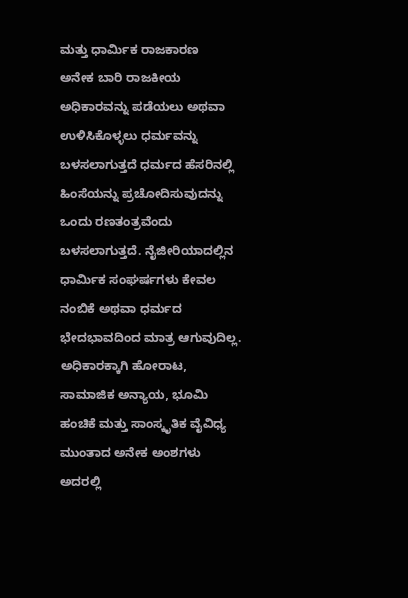ಮತ್ತು ಧಾರ್ಮಿಕ ರಾಜಕಾರಣ
ಅನೇಕ ಬಾರಿ ರಾಜಕೀಯ ಅಧಿಕಾರವನ್ನು ಪಡೆಯಲು ಅಥವಾ ಉಳಿಸಿಕೊಳ್ಳಲು ಧರ್ಮವನ್ನು ಬಳಸಲಾಗುತ್ತದೆ ಧರ್ಮದ ಹೆಸರಿನಲ್ಲಿ ಹಿಂಸೆಯನ್ನು ಪ್ರಚೋದಿಸುವುದನ್ನು ಒಂದು ರಣತಂತ್ರವೆಂದು ಬಳಸಲಾಗುತ್ತದೆ. ನೈಜೀರಿಯಾದಲ್ಲಿನ ಧಾರ್ಮಿಕ ಸಂಘರ್ಷಗಳು ಕೇವಲ ನಂಬಿಕೆ ಅಥವಾ ಧರ್ಮದ ಭೇದಭಾವದಿಂದ ಮಾತ್ರ ಆಗುವುದಿಲ್ಲ. ಅಧಿಕಾರಕ್ಕಾಗಿ ಹೋರಾಟ, ಸಾಮಾಜಿಕ ಅನ್ಯಾಯ, ಭೂಮಿ ಹಂಚಿಕೆ ಮತ್ತು ಸಾಂಸ್ಕೃತಿಕ ವೈವಿಧ್ಯ ಮುಂತಾದ ಅನೇಕ ಅಂಶಗಳು ಅದರಲ್ಲಿ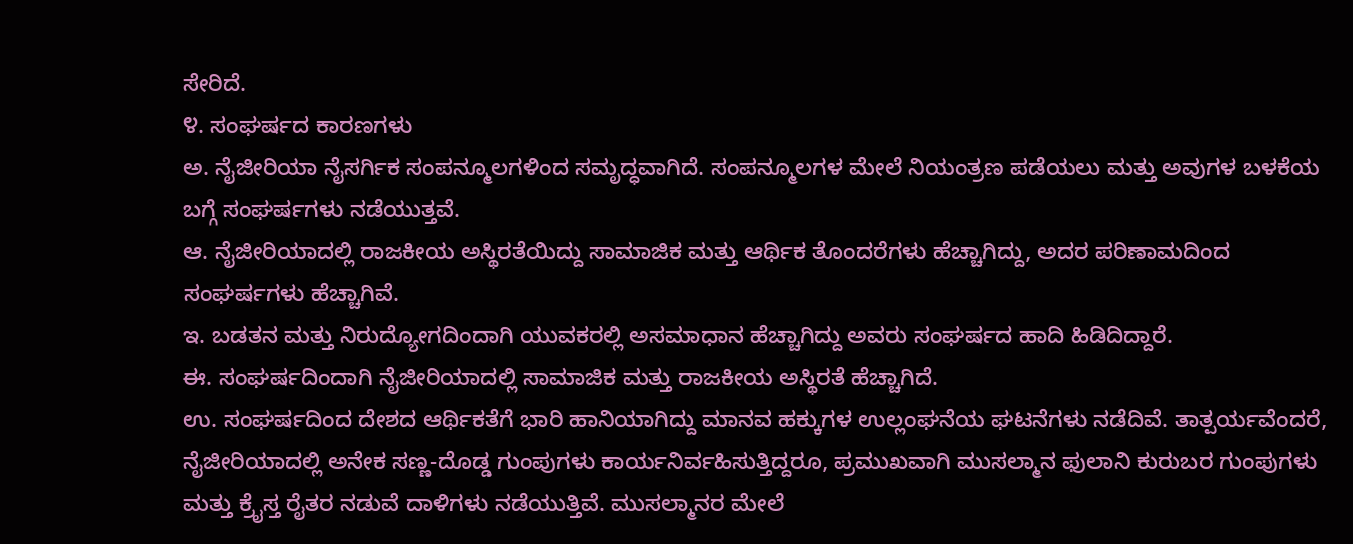ಸೇರಿದೆ.
೪. ಸಂಘರ್ಷದ ಕಾರಣಗಳು
ಅ. ನೈಜೀರಿಯಾ ನೈಸರ್ಗಿಕ ಸಂಪನ್ಮೂಲಗಳಿಂದ ಸಮೃದ್ಧವಾಗಿದೆ. ಸಂಪನ್ಮೂಲಗಳ ಮೇಲೆ ನಿಯಂತ್ರಣ ಪಡೆಯಲು ಮತ್ತು ಅವುಗಳ ಬಳಕೆಯ ಬಗ್ಗೆ ಸಂಘರ್ಷಗಳು ನಡೆಯುತ್ತವೆ.
ಆ. ನೈಜೀರಿಯಾದಲ್ಲಿ ರಾಜಕೀಯ ಅಸ್ಥಿರತೆಯಿದ್ದು ಸಾಮಾಜಿಕ ಮತ್ತು ಆರ್ಥಿಕ ತೊಂದರೆಗಳು ಹೆಚ್ಚಾಗಿದ್ದು, ಅದರ ಪರಿಣಾಮದಿಂದ ಸಂಘರ್ಷಗಳು ಹೆಚ್ಚಾಗಿವೆ.
ಇ. ಬಡತನ ಮತ್ತು ನಿರುದ್ಯೋಗದಿಂದಾಗಿ ಯುವಕರಲ್ಲಿ ಅಸಮಾಧಾನ ಹೆಚ್ಚಾಗಿದ್ದು ಅವರು ಸಂಘರ್ಷದ ಹಾದಿ ಹಿಡಿದಿದ್ದಾರೆ.
ಈ. ಸಂಘರ್ಷದಿಂದಾಗಿ ನೈಜೀರಿಯಾದಲ್ಲಿ ಸಾಮಾಜಿಕ ಮತ್ತು ರಾಜಕೀಯ ಅಸ್ಥಿರತೆ ಹೆಚ್ಚಾಗಿದೆ.
ಉ. ಸಂಘರ್ಷದಿಂದ ದೇಶದ ಆರ್ಥಿಕತೆಗೆ ಭಾರಿ ಹಾನಿಯಾಗಿದ್ದು ಮಾನವ ಹಕ್ಕುಗಳ ಉಲ್ಲಂಘನೆಯ ಘಟನೆಗಳು ನಡೆದಿವೆ. ತಾತ್ಪರ್ಯವೆಂದರೆ, ನೈಜೀರಿಯಾದಲ್ಲಿ ಅನೇಕ ಸಣ್ಣ-ದೊಡ್ಡ ಗುಂಪುಗಳು ಕಾರ್ಯನಿರ್ವಹಿಸುತ್ತಿದ್ದರೂ, ಪ್ರಮುಖವಾಗಿ ಮುಸಲ್ಮಾನ ಫುಲಾನಿ ಕುರುಬರ ಗುಂಪುಗಳು ಮತ್ತು ಕ್ರೈಸ್ತ ರೈತರ ನಡುವೆ ದಾಳಿಗಳು ನಡೆಯುತ್ತಿವೆ. ಮುಸಲ್ಮಾನರ ಮೇಲೆ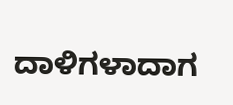ದಾಳಿಗಳಾದಾಗ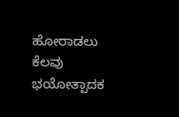ಹೋರಾಡಲು ಕೆಲವು ಭಯೋತ್ಪಾದಕ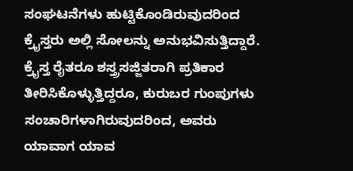ಸಂಘಟನೆಗಳು ಹುಟ್ಟಿಕೊಂಡಿರುವುದರಿಂದ ಕ್ರೈಸ್ತರು ಅಲ್ಲಿ ಸೋಲನ್ನು ಅನುಭವಿಸುತ್ತಿದ್ದಾರೆ. ಕ್ರೈಸ್ತ ರೈತರೂ ಶಸ್ತ್ರಸಜ್ಜಿತರಾಗಿ ಪ್ರತಿಕಾರ ತೀರಿಸಿಕೊಳ್ಳುತ್ತಿದ್ದರೂ, ಕುರುಬರ ಗುಂಪುಗಳು ಸಂಚಾರಿಗಳಾಗಿರುವುದರಿಂದ, ಅವರು ಯಾವಾಗ ಯಾವ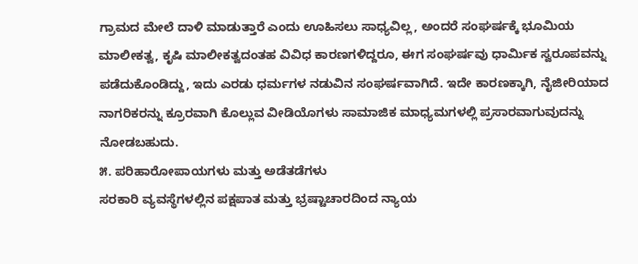ಗ್ರಾಮದ ಮೇಲೆ ದಾಳಿ ಮಾಡುತ್ತಾರೆ ಎಂದು ಊಹಿಸಲು ಸಾಧ್ಯವಿಲ್ಲ, ಅಂದರೆ ಸಂಘರ್ಷಕ್ಕೆ ಭೂಮಿಯ ಮಾಲೀಕತ್ವ, ಕೃಷಿ ಮಾಲೀಕತ್ವದಂತಹ ವಿವಿಧ ಕಾರಣಗಳಿದ್ದರೂ, ಈಗ ಸಂಘರ್ಷವು ಧಾರ್ಮಿಕ ಸ್ವರೂಪವನ್ನು ಪಡೆದುಕೊಂಡಿದ್ದು, ಇದು ಎರಡು ಧರ್ಮಗಳ ನಡುವಿನ ಸಂಘರ್ಷವಾಗಿದೆ. ಇದೇ ಕಾರಣಕ್ಕಾಗಿ, ನೈಜೀರಿಯಾದ ನಾಗರಿಕರನ್ನು ಕ್ರೂರವಾಗಿ ಕೊಲ್ಲುವ ವೀಡಿಯೊಗಳು ಸಾಮಾಜಿಕ ಮಾಧ್ಯಮಗಳಲ್ಲಿ ಪ್ರಸಾರವಾಗುವುದನ್ನು ನೋಡಬಹುದು.
೫. ಪರಿಹಾರೋಪಾಯಗಳು ಮತ್ತು ಅಡೆತಡೆಗಳು
ಸರಕಾರಿ ವ್ಯವಸ್ಥೆಗಳಲ್ಲಿನ ಪಕ್ಷಪಾತ ಮತ್ತು ಭ್ರಷ್ಟಾಚಾರದಿಂದ ನ್ಯಾಯ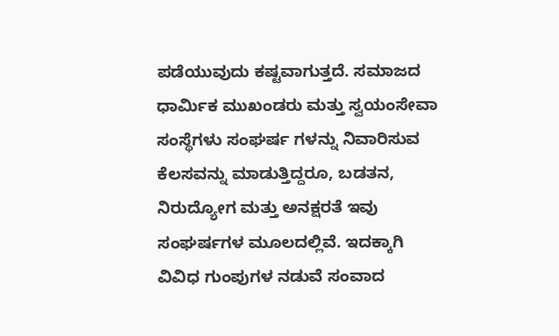ಪಡೆಯುವುದು ಕಷ್ಟವಾಗುತ್ತದೆ. ಸಮಾಜದ ಧಾರ್ಮಿಕ ಮುಖಂಡರು ಮತ್ತು ಸ್ವಯಂಸೇವಾ ಸಂಸ್ಥೆಗಳು ಸಂಘರ್ಷ ಗಳನ್ನು ನಿವಾರಿಸುವ ಕೆಲಸವನ್ನು ಮಾಡುತ್ತಿದ್ದರೂ, ಬಡತನ, ನಿರುದ್ಯೋಗ ಮತ್ತು ಅನಕ್ಷರತೆ ಇವು ಸಂಘರ್ಷಗಳ ಮೂಲದಲ್ಲಿವೆ. ಇದಕ್ಕಾಗಿ ವಿವಿಧ ಗುಂಪುಗಳ ನಡುವೆ ಸಂವಾದ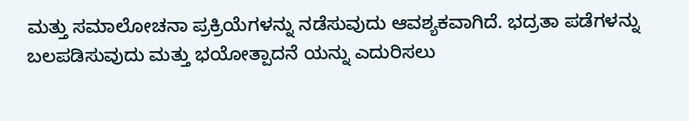ಮತ್ತು ಸಮಾಲೋಚನಾ ಪ್ರಕ್ರಿಯೆಗಳನ್ನು ನಡೆಸುವುದು ಆವಶ್ಯಕವಾಗಿದೆ. ಭದ್ರತಾ ಪಡೆಗಳನ್ನು ಬಲಪಡಿಸುವುದು ಮತ್ತು ಭಯೋತ್ಪಾದನೆ ಯನ್ನು ಎದುರಿಸಲು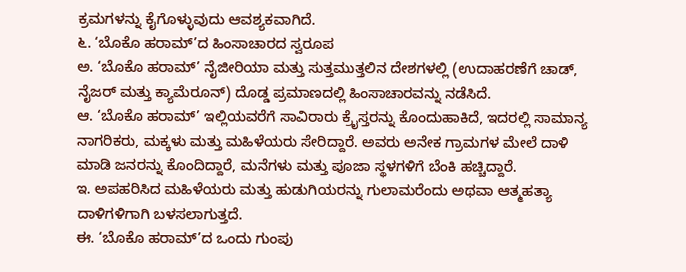ಕ್ರಮಗಳನ್ನು ಕೈಗೊಳ್ಳುವುದು ಆವಶ್ಯಕವಾಗಿದೆ.
೬. ‘ಬೊಕೊ ಹರಾಮ್’ದ ಹಿಂಸಾಚಾರದ ಸ್ವರೂಪ
ಅ. ‘ಬೊಕೊ ಹರಾಮ್’ ನೈಜೀರಿಯಾ ಮತ್ತು ಸುತ್ತಮುತ್ತಲಿನ ದೇಶಗಳಲ್ಲಿ (ಉದಾಹರಣೆಗೆ ಚಾಡ್, ನೈಜರ್ ಮತ್ತು ಕ್ಯಾಮೆರೂನ್) ದೊಡ್ಡ ಪ್ರಮಾಣದಲ್ಲಿ ಹಿಂಸಾಚಾರವನ್ನು ನಡೆಸಿದೆ.
ಆ. ‘ಬೊಕೊ ಹರಾಮ್’ ಇಲ್ಲಿಯವರೆಗೆ ಸಾವಿರಾರು ಕ್ರೈಸ್ತರನ್ನು ಕೊಂದುಹಾಕಿದೆ, ಇದರಲ್ಲಿ ಸಾಮಾನ್ಯ ನಾಗರಿಕರು, ಮಕ್ಕಳು ಮತ್ತು ಮಹಿಳೆಯರು ಸೇರಿದ್ದಾರೆ. ಅವರು ಅನೇಕ ಗ್ರಾಮಗಳ ಮೇಲೆ ದಾಳಿ ಮಾಡಿ ಜನರನ್ನು ಕೊಂದಿದ್ದಾರೆ, ಮನೆಗಳು ಮತ್ತು ಪೂಜಾ ಸ್ಥಳಗಳಿಗೆ ಬೆಂಕಿ ಹಚ್ಚಿದ್ದಾರೆ.
ಇ. ಅಪಹರಿಸಿದ ಮಹಿಳೆಯರು ಮತ್ತು ಹುಡುಗಿಯರನ್ನು ಗುಲಾಮರೆಂದು ಅಥವಾ ಆತ್ಮಹತ್ಯಾ ದಾಳಿಗಳಿಗಾಗಿ ಬಳಸಲಾಗುತ್ತದೆ.
ಈ. ‘ಬೊಕೊ ಹರಾಮ್’ದ ಒಂದು ಗುಂಪು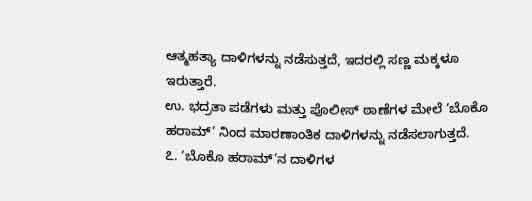ಆತ್ಮಹತ್ಯಾ ದಾಳಿಗಳನ್ನು ನಡೆಸುತ್ತದೆ, ಇದರಲ್ಲಿ ಸಣ್ಣ ಮಕ್ಕಳೂ ಇರುತ್ತಾರೆ.
ಉ. ಭದ್ರತಾ ಪಡೆಗಳು ಮತ್ತು ಪೊಲೀಸ್ ಠಾಣೆಗಳ ಮೇಲೆ ‘ಬೊಕೊ ಹರಾಮ್’ ನಿಂದ ಮಾರಣಾಂತಿಕ ದಾಳಿಗಳನ್ನು ನಡೆಸಲಾಗುತ್ತದೆ.
೭. ‘ಬೊಕೊ ಹರಾಮ್’ನ ದಾಳಿಗಳ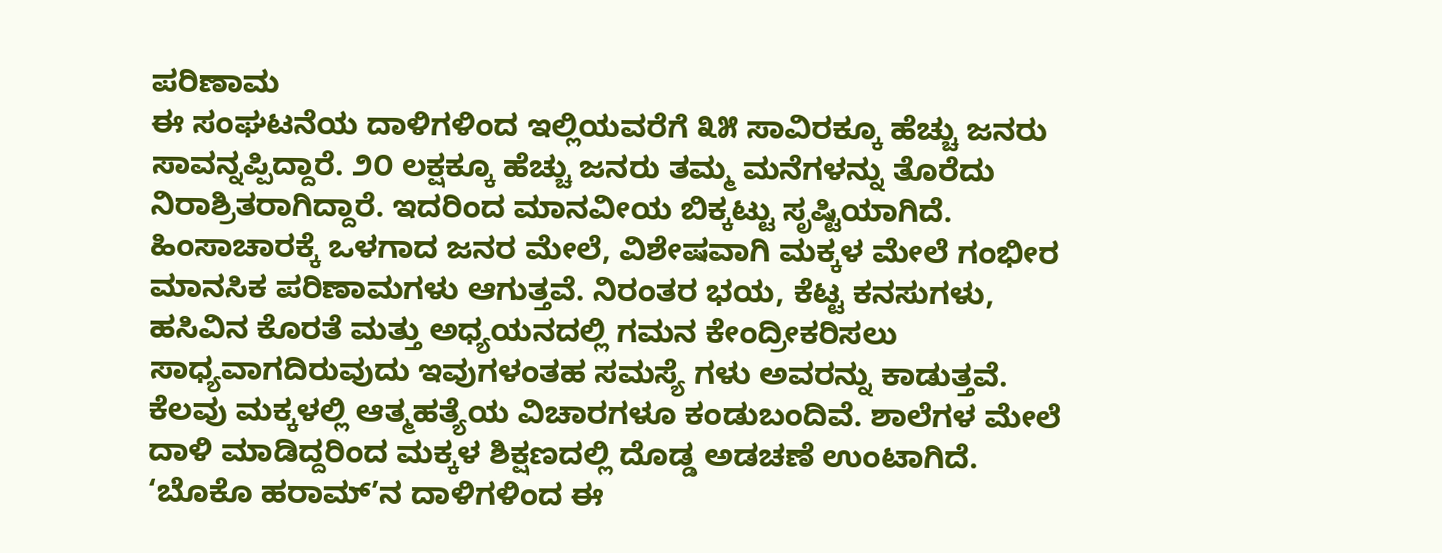ಪರಿಣಾಮ
ಈ ಸಂಘಟನೆಯ ದಾಳಿಗಳಿಂದ ಇಲ್ಲಿಯವರೆಗೆ ೩೫ ಸಾವಿರಕ್ಕೂ ಹೆಚ್ಚು ಜನರು ಸಾವನ್ನಪ್ಪಿದ್ದಾರೆ. ೨೦ ಲಕ್ಷಕ್ಕೂ ಹೆಚ್ಚು ಜನರು ತಮ್ಮ ಮನೆಗಳನ್ನು ತೊರೆದು ನಿರಾಶ್ರಿತರಾಗಿದ್ದಾರೆ. ಇದರಿಂದ ಮಾನವೀಯ ಬಿಕ್ಕಟ್ಟು ಸೃಷ್ಟಿಯಾಗಿದೆ. ಹಿಂಸಾಚಾರಕ್ಕೆ ಒಳಗಾದ ಜನರ ಮೇಲೆ, ವಿಶೇಷವಾಗಿ ಮಕ್ಕಳ ಮೇಲೆ ಗಂಭೀರ ಮಾನಸಿಕ ಪರಿಣಾಮಗಳು ಆಗುತ್ತವೆ. ನಿರಂತರ ಭಯ, ಕೆಟ್ಟ ಕನಸುಗಳು, ಹಸಿವಿನ ಕೊರತೆ ಮತ್ತು ಅಧ್ಯಯನದಲ್ಲಿ ಗಮನ ಕೇಂದ್ರೀಕರಿಸಲು ಸಾಧ್ಯವಾಗದಿರುವುದು ಇವುಗಳಂತಹ ಸಮಸ್ಯೆ ಗಳು ಅವರನ್ನು ಕಾಡುತ್ತವೆ. ಕೆಲವು ಮಕ್ಕಳಲ್ಲಿ ಆತ್ಮಹತ್ಯೆಯ ವಿಚಾರಗಳೂ ಕಂಡುಬಂದಿವೆ. ಶಾಲೆಗಳ ಮೇಲೆ ದಾಳಿ ಮಾಡಿದ್ದರಿಂದ ಮಕ್ಕಳ ಶಿಕ್ಷಣದಲ್ಲಿ ದೊಡ್ಡ ಅಡಚಣೆ ಉಂಟಾಗಿದೆ.
‘ಬೊಕೊ ಹರಾಮ್’ನ ದಾಳಿಗಳಿಂದ ಈ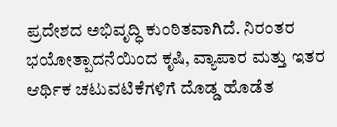ಪ್ರದೇಶದ ಅಭಿವೃದ್ಧಿ ಕುಂಠಿತವಾಗಿದೆ. ನಿರಂತರ ಭಯೋತ್ಪಾದನೆಯಿಂದ ಕೃಷಿ, ವ್ಯಾಪಾರ ಮತ್ತು ಇತರ ಆರ್ಥಿಕ ಚಟುವಟಿಕೆಗಳಿಗೆ ದೊಡ್ಡ ಹೊಡೆತ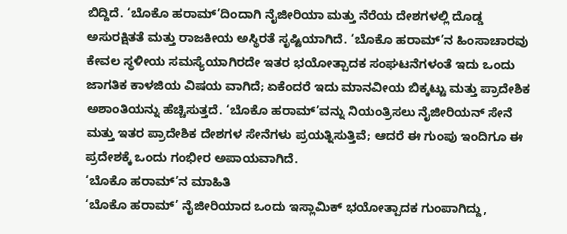ಬಿದ್ದಿದೆ. ‘ಬೊಕೊ ಹರಾಮ್’ದಿಂದಾಗಿ ನೈಜೀರಿಯಾ ಮತ್ತು ನೆರೆಯ ದೇಶಗಳಲ್ಲಿ ದೊಡ್ಡ ಅಸುರಕ್ಷಿತತೆ ಮತ್ತು ರಾಜಕೀಯ ಅಸ್ಥಿರತೆ ಸೃಷ್ಟಿಯಾಗಿದೆ. ‘ಬೊಕೊ ಹರಾಮ್’ನ ಹಿಂಸಾಚಾರವು ಕೇವಲ ಸ್ಥಳೀಯ ಸಮಸ್ಯೆಯಾಗಿರದೇ ಇತರ ಭಯೋತ್ಪಾದಕ ಸಂಘಟನೆಗಳಂತೆ ಇದು ಒಂದು ಜಾಗತಿಕ ಕಾಳಜಿಯ ವಿಷಯ ವಾಗಿದೆ; ಏಕೆಂದರೆ ಇದು ಮಾನವೀಯ ಬಿಕ್ಕಟ್ಟು ಮತ್ತು ಪ್ರಾದೇಶಿಕ ಅಶಾಂತಿಯನ್ನು ಹೆಚ್ಚಿಸುತ್ತದೆ. ‘ಬೊಕೊ ಹರಾಮ್’ವನ್ನು ನಿಯಂತ್ರಿಸಲು ನೈಜೀರಿಯನ್ ಸೇನೆ ಮತ್ತು ಇತರ ಪ್ರಾದೇಶಿಕ ದೇಶಗಳ ಸೇನೆಗಳು ಪ್ರಯತ್ನಿಸುತ್ತಿವೆ; ಆದರೆ ಈ ಗುಂಪು ಇಂದಿಗೂ ಈ ಪ್ರದೇಶಕ್ಕೆ ಒಂದು ಗಂಭೀರ ಅಪಾಯವಾಗಿದೆ.
‘ಬೊಕೊ ಹರಾಮ್’ನ ಮಾಹಿತಿ
‘ಬೊಕೊ ಹರಾಮ್’ ನೈಜೀರಿಯಾದ ಒಂದು ಇಸ್ಲಾಮಿಕ್ ಭಯೋತ್ಪಾದಕ ಗುಂಪಾಗಿದ್ದು,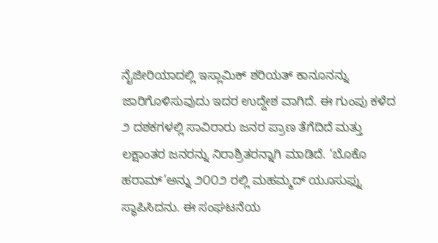ನೈಜೀರಿಯಾದಲ್ಲಿ ಇಸ್ಲಾಮಿಕ್ ಶರಿಯತ್ ಕಾನೂನನ್ನು ಜಾರಿಗೊಳಿಸುವುದು ಇದರ ಉದ್ದೇಶ ವಾಗಿದೆ. ಈ ಗುಂಪು ಕಳೆದ ೨ ದಶಕಗಳಲ್ಲಿ ಸಾವಿರಾರು ಜನರ ಪ್ರಾಣ ತೆಗೆದಿದೆ ಮತ್ತು ಲಕ್ಷಾಂತರ ಜನರನ್ನು ನಿರಾಶ್ರಿತರನ್ನಾಗಿ ಮಾಡಿದೆ. ‘ಬೊಕೊ ಹರಾಮ್’ಅನ್ನು ೨೦೦೨ ರಲ್ಲಿ ಮಹಮ್ಮದ್ ಯೂಸುಫ್ನು ಸ್ಥಾಪಿಸಿದನು. ಈ ಸಂಘಟನೆಯ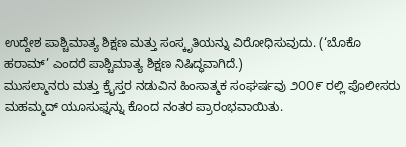ಉದ್ದೇಶ ಪಾಶ್ಚಿಮಾತ್ಯ ಶಿಕ್ಷಣ ಮತ್ತು ಸಂಸ್ಕೃತಿಯನ್ನು ವಿರೋಧಿಸುವುದು. (‘ಬೊಕೊ ಹರಾಮ್’ ಎಂದರೆ ಪಾಶ್ಚಿಮಾತ್ಯ ಶಿಕ್ಷಣ ನಿಷಿದ್ಧವಾಗಿದೆ.)
ಮುಸಲ್ಮಾನರು ಮತ್ತು ಕ್ರೈಸ್ತರ ನಡುವಿನ ಹಿಂಸಾತ್ಮಕ ಸಂಘರ್ಷವು ೨೦೦೯ ರಲ್ಲಿ ಪೊಲೀಸರು ಮಹಮ್ಮದ್ ಯೂಸುಫ್ನನ್ನು ಕೊಂದ ನಂತರ ಪ್ರಾರಂಭವಾಯಿತು.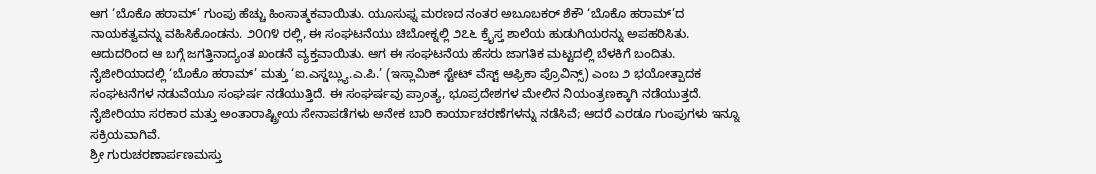ಆಗ ‘ಬೊಕೊ ಹರಾಮ್’ ಗುಂಪು ಹೆಚ್ಚು ಹಿಂಸಾತ್ಮಕವಾಯಿತು. ಯೂಸುಫ್ನ ಮರಣದ ನಂತರ ಅಬೂಬಕರ್ ಶೆಕೌ ‘ಬೊಕೊ ಹರಾಮ್’ದ ನಾಯಕತ್ವವನ್ನು ವಹಿಸಿಕೊಂಡನು. ೨೦೧೪ ರಲ್ಲಿ, ಈ ಸಂಘಟನೆಯು ಚಿಬೋಕ್ನಲ್ಲಿ ೨೭೬ ಕ್ರೈಸ್ತ ಶಾಲೆಯ ಹುಡುಗಿಯರನ್ನು ಅಪಹರಿಸಿತು. ಆದುದರಿಂದ ಆ ಬಗ್ಗೆ ಜಗತ್ತಿನಾದ್ಯಂತ ಖಂಡನೆ ವ್ಯಕ್ತವಾಯಿತು. ಆಗ ಈ ಸಂಘಟನೆಯ ಹೆಸರು ಜಾಗತಿಕ ಮಟ್ಟದಲ್ಲಿ ಬೆಳಕಿಗೆ ಬಂದಿತು. ನೈಜೀರಿಯಾದಲ್ಲಿ ‘ಬೊಕೊ ಹರಾಮ್’ ಮತ್ತು ‘ಐ.ಎಸ್ಡಬ್ಲ್ಯು.ಎ.ಪಿ.’ (ಇಸ್ಲಾಮಿಕ್ ಸ್ಟೇಟ್ ವೆಸ್ಟ್ ಆಫ್ರಿಕಾ ಪ್ರೊವಿನ್ಸ್) ಎಂಬ ೨ ಭಯೋತ್ಪಾದಕ ಸಂಘಟನೆಗಳ ನಡುವೆಯೂ ಸಂಘರ್ಷ ನಡೆಯುತ್ತಿದೆ. ಈ ಸಂಘರ್ಷವು ಪ್ರಾಂತ್ಯ, ಭೂಪ್ರದೇಶಗಳ ಮೇಲಿನ ನಿಯಂತ್ರಣಕ್ಕಾಗಿ ನಡೆಯುತ್ತದೆ. ನೈಜೀರಿಯಾ ಸರಕಾರ ಮತ್ತು ಅಂತಾರಾಷ್ಟ್ರೀಯ ಸೇನಾಪಡೆಗಳು ಅನೇಕ ಬಾರಿ ಕಾರ್ಯಾಚರಣೆಗಳನ್ನು ನಡೆಸಿವೆ; ಆದರೆ ಎರಡೂ ಗುಂಪುಗಳು ಇನ್ನೂ ಸಕ್ರಿಯವಾಗಿವೆ.
ಶ್ರೀ ಗುರುಚರಣಾರ್ಪಣಮಸ್ತು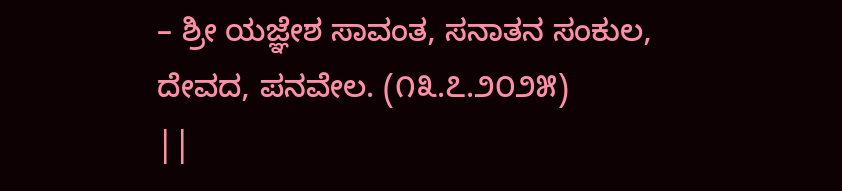– ಶ್ರೀ ಯಜ್ಞೇಶ ಸಾವಂತ, ಸನಾತನ ಸಂಕುಲ, ದೇವದ, ಪನವೇಲ. (೧೩.೭.೨೦೨೫)
||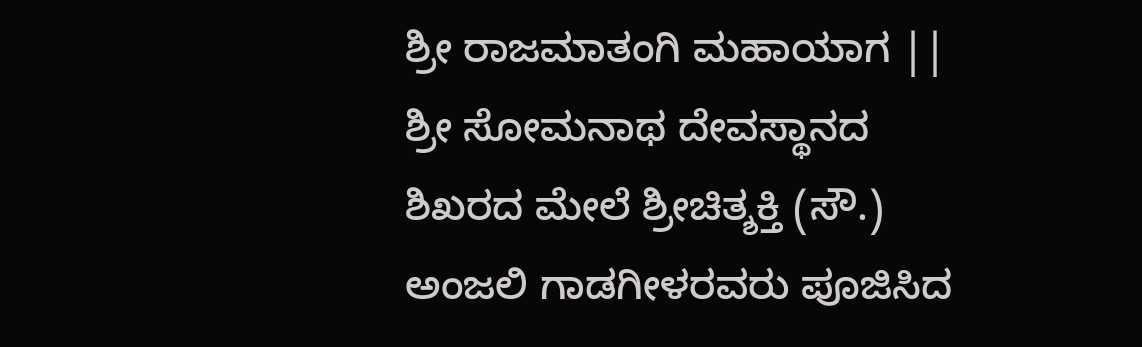ಶ್ರೀ ರಾಜಮಾತಂಗಿ ಮಹಾಯಾಗ ||
ಶ್ರೀ ಸೋಮನಾಥ ದೇವಸ್ಥಾನದ ಶಿಖರದ ಮೇಲೆ ಶ್ರೀಚಿತ್ಶಕ್ತಿ (ಸೌ.) ಅಂಜಲಿ ಗಾಡಗೀಳರವರು ಪೂಜಿಸಿದ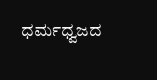ಧರ್ಮಧ್ವಜದ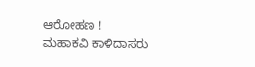ಆರೋಹಣ !
ಮಹಾಕವಿ ಕಾಳಿದಾಸರು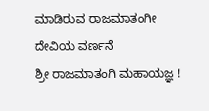ಮಾಡಿರುವ ರಾಜಮಾತಂಗೀ ದೇವಿಯ ವರ್ಣನೆ
ಶ್ರೀ ರಾಜಮಾತಂಗಿ ಮಹಾಯಜ್ಞ !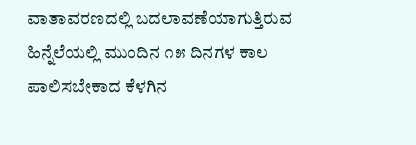ವಾತಾವರಣದಲ್ಲಿ ಬದಲಾವಣೆಯಾಗುತ್ತಿರುವ ಹಿನ್ನೆಲೆಯಲ್ಲಿ ಮುಂದಿನ ೧೫ ದಿನಗಳ ಕಾಲ ಪಾಲಿಸಬೇಕಾದ ಕೆಳಗಿನ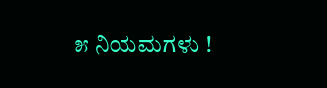೫ ನಿಯಮಗಳು !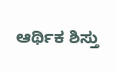ಆರ್ಥಿಕ ಶಿಸ್ತು